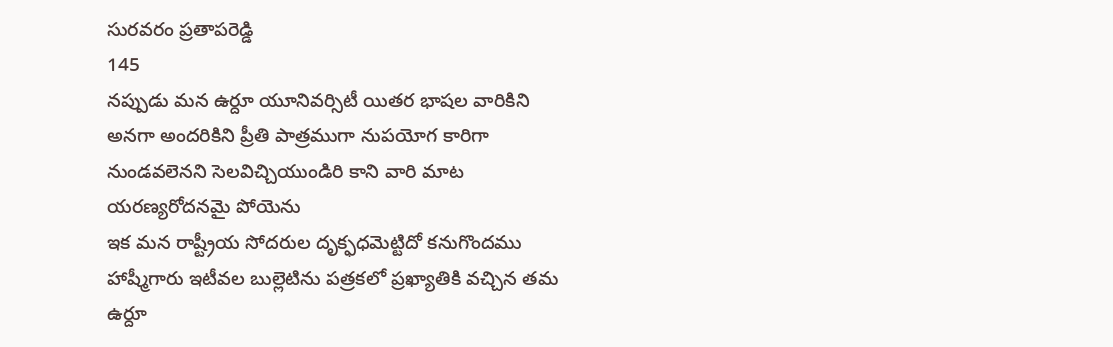సురవరం ప్రతాపరెడ్డి
145
నప్పుడు మన ఉర్దూ యూనివర్సిటీ యితర భాషల వారికిని అనగా అందరికిని ప్రీతి పాత్రముగా నుపయోగ కారిగా నుండవలెనని సెలవిచ్చియుండిరి కాని వారి మాట యరణ్యరోదనమై పోయెను
ఇక మన రాష్ట్రీయ సోదరుల దృక్ఫధమెట్టిదో కనుగొందము హాష్మీగారు ఇటీవల బుల్లెటిను పత్రకలో ప్రఖ్యాతికి వచ్చిన తమ ఉర్దూ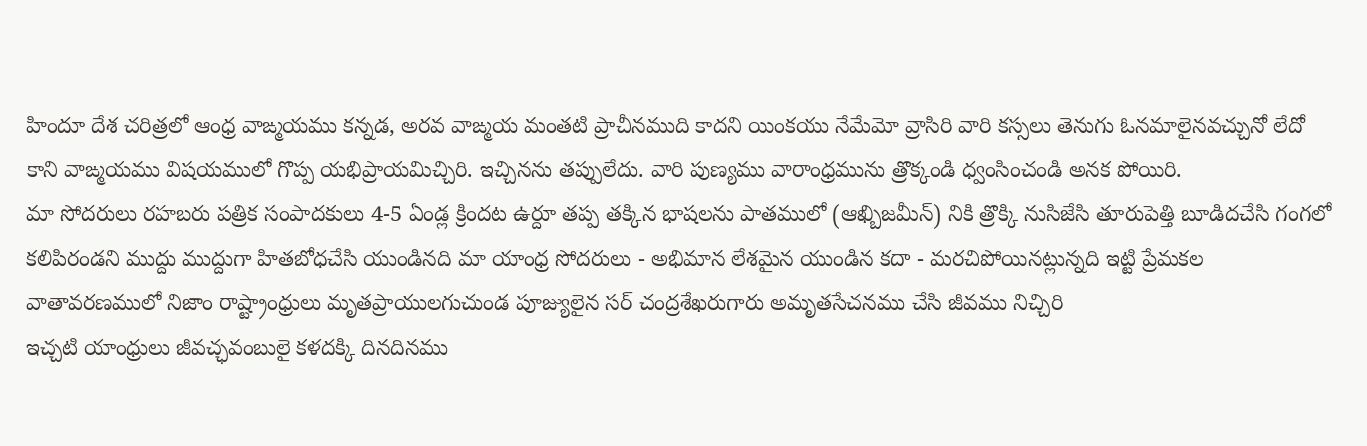హిందూ దేశ చరిత్రలో ఆంధ్ర వాఙ్మయము కన్నడ, అరవ వాఙ్మయ మంతటి ప్రాచీనముది కాదని యింకయు నేమేమో వ్రాసిరి వారి కస్సలు తెనుగు ఓనమాలైనవచ్చునో లేదో కాని వాఙ్మయము విషయములో గొప్ప యభిప్రాయమిచ్చిరి. ఇచ్చినను తప్పులేదు. వారి పుణ్యము వారాంధ్రమును త్రొక్కండి ధ్వంసించండి అనక పోయిరి.
మా సోదరులు రహబరు పత్రిక సంపాదకులు 4-5 ఏండ్ల క్రిందట ఉర్దూ తప్ప తక్కిన భాషలను పాతములో (ఆఖ్బిజమీన్) నికి త్రొక్కి నుసిజేసి తూరుపెత్తి బూడిదచేసి గంగలో కలిపిరండని ముద్దు ముద్దుగా హితబోధచేసి యుండినది మా యాంధ్ర సోదరులు - అభిమాన లేశమైన యుండిన కదా - మరచిపోయినట్లున్నది ఇట్టి ప్రేమకల వాతావరణములో నిజాం రాష్ట్రాంధ్రులు మృతప్రాయులగుచుండ పూజ్యులైన సర్ చంద్రశేఖరుగారు అమృతసేచనము చేసి జీవము నిచ్చిరి
ఇచ్చటి యాంధ్రులు జీవచ్ఛవంబులై కళదక్కి దినదినము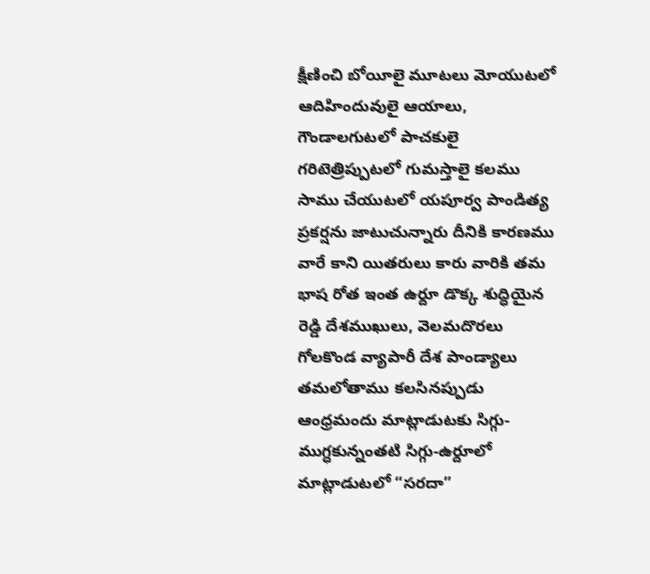క్షీణించి బోయీలై మూటలు మోయుటలో ఆదిహిందువులై ఆయాలు, గౌండాలగుటలో పాచకులై గరిటెత్రిప్పుటలో గుమస్తాలై కలము సాము చేయుటలో యపూర్వ పాండిత్య ప్రకర్షను జాటుచున్నారు దీనికి కారణము వారే కాని యితరులు కారు వారికి తమ భాష రోత ఇంత ఉర్దూ డొక్క శుద్ధియైన రెడ్డి దేశముఖులు, వెలమదొరలు గోలకొండ వ్యాపారీ దేశ పాండ్యాలు తమలోతాము కలసినప్పుడు ఆంధ్రమందు మాట్లాడుటకు సిగ్గు-ముగ్ధకున్నంతటి సిగ్గు-ఉర్దూలో మాట్లాడుటలో “సరదా”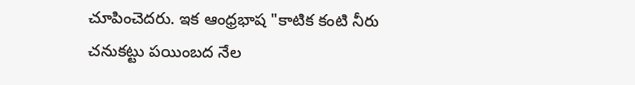చూపించెదరు. ఇక ఆంధ్రభాష "కాటిక కంటి నీరు చనుకట్టు పయింబద నేల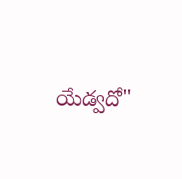యేడ్వదో"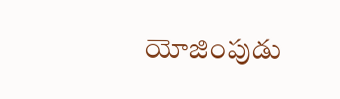యోజింపుడు